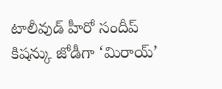టాలీవుడ్ హీరో సందీప్ కిషన్కు జోడీగా ‘మిరాయ్’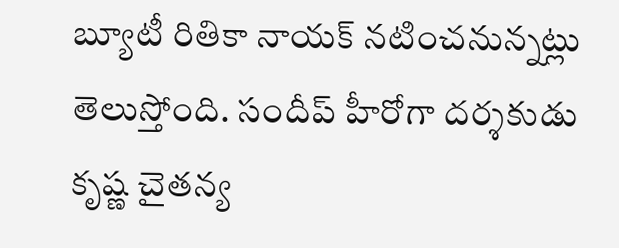బ్యూటీ రితికా నాయక్ నటించనున్నట్లు తెలుస్తోంది. సందీప్ హీరోగా దర్శకుడు కృష్ణ చైతన్య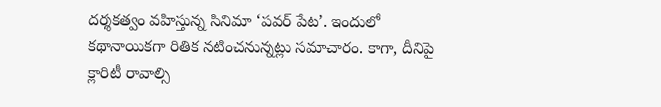దర్శకత్వం వహిస్తున్న సినిమా ‘పవర్ పేట’. ఇందులో కథానాయికగా రితిక నటించనున్నట్లు సమాచారం. కాగా, దీనిపై క్లారిటీ రావాల్సి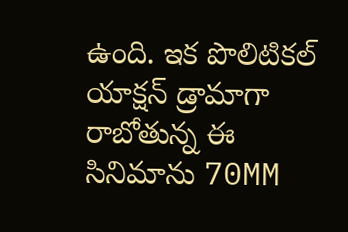ఉంది. ఇక పొలిటికల్ యాక్షన్ డ్రామాగా రాబోతున్న ఈ సినిమాను 70MM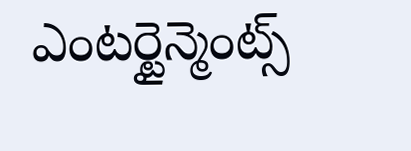ఎంటర్టైన్మెంట్స్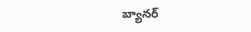బ్యానర్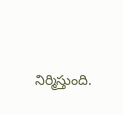నిర్మిస్తుంది.